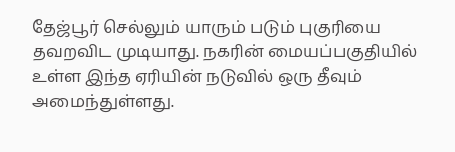தேஜ்பூர் செல்லும் யாரும் படும் புகுரியை தவறவிட முடியாது. நகரின் மையப்பகுதியில் உள்ள இந்த ஏரியின் நடுவில் ஒரு தீவும் அமைந்துள்ளது.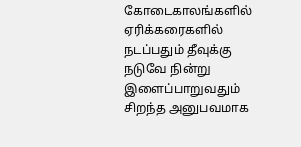கோடைகாலங்களில் ஏரிக்கரைகளில் நடப்பதும் தீவுக்கு நடுவே நின்று இளைப்பாறுவதும் சிறந்த அனுபவமாக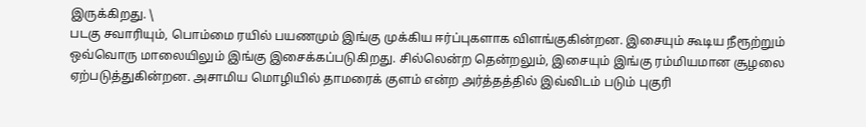இருக்கிறது. \
படகு சவாரியும், பொம்மை ரயில் பயணமும் இங்கு முக்கிய ஈர்ப்புகளாக விளங்குகின்றன. இசையும் கூடிய நீரூற்றும் ஒவ்வொரு மாலையிலும் இங்கு இசைக்கப்படுகிறது. சில்லென்ற தென்றலும், இசையும் இங்கு ரம்மியமான சூழலை ஏற்படுத்துகின்றன. அசாமிய மொழியில் தாமரைக் குளம் என்ற அர்த்தத்தில் இவ்விடம் படும் புகுரி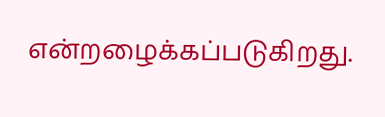என்றழைக்கப்படுகிறது.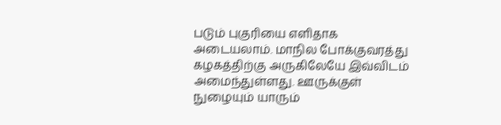படும் புகுரியை எளிதாக அடையலாம். மாநில போக்குவரத்து கழகத்திற்கு அருகிலேயே இவ்விடம் அமைந்துள்ளது. ஊருக்குள் நுழையும் யாரும்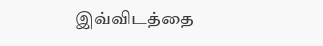இவ்விடத்தை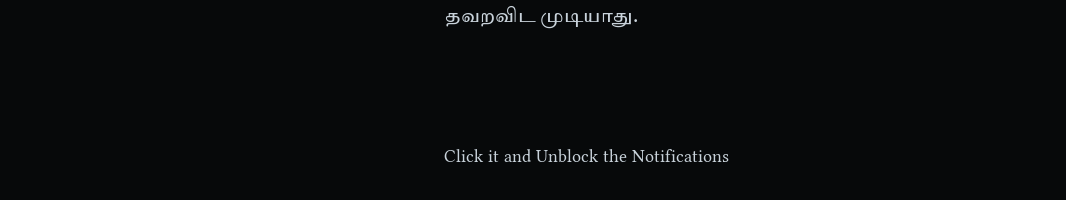தவறவிட முடியாது.



Click it and Unblock the Notifications